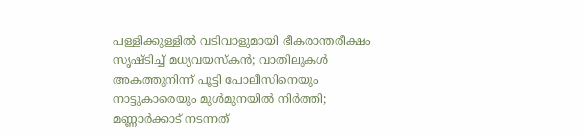പള്ളിക്കുള്ളില്‍ വടിവാളുമായി ഭീകരാന്തരീക്ഷം സൃഷ്ടിച്ച് മധ്യവയസ്‌കന്‍; വാതിലുകള്‍ അകത്തുനിന്ന് പൂട്ടി പോലീസിനെയും നാട്ടുകാരെയും മുള്‍മുനയില്‍ നിര്‍ത്തി; മണ്ണാര്‍ക്കാട് നടന്നത്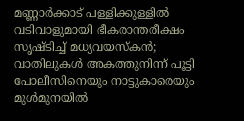മണ്ണാര്‍ക്കാട് പള്ളിക്കുള്ളില്‍ വടിവാളുമായി ഭീകരാന്തരീക്ഷം സൃഷ്ടിച്ച് മധ്യവയസ്‌കന്‍; വാതിലുകള്‍ അകത്തുനിന്ന് പൂട്ടി പോലീസിനെയും നാട്ടുകാരെയും മുള്‍മുനയില്‍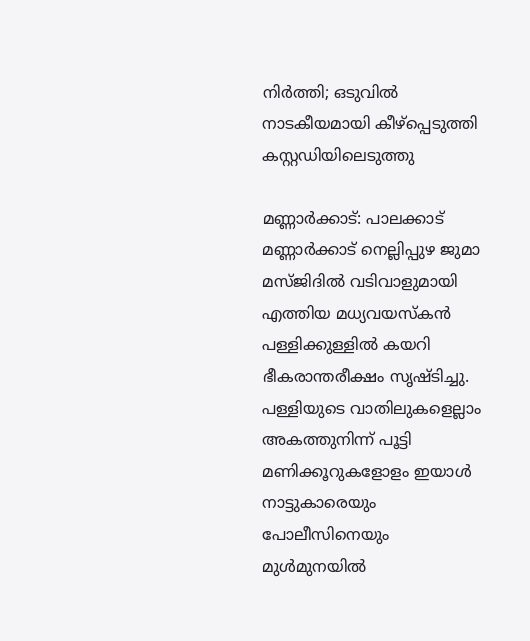നിര്‍ത്തി; ഒടുവില്‍ നാടകീയമായി കീഴ്‌പ്പെടുത്തി കസ്റ്റഡിയിലെടുത്തു

മണ്ണാര്‍ക്കാട്: പാലക്കാട് മണ്ണാര്‍ക്കാട് നെല്ലിപ്പുഴ ജുമാ മസ്ജിദില്‍ വടിവാളുമായി എത്തിയ മധ്യവയസ്‌കന്‍ പള്ളിക്കുള്ളില്‍ കയറി ഭീകരാന്തരീക്ഷം സൃഷ്ടിച്ചു. പള്ളിയുടെ വാതിലുകളെല്ലാം അകത്തുനിന്ന് പൂട്ടി മണിക്കൂറുകളോളം ഇയാള്‍ നാട്ടുകാരെയും പോലീസിനെയും മുള്‍മുനയില്‍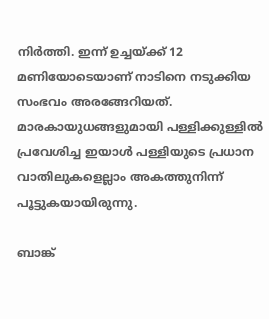നിര്‍ത്തി. ഇന്ന് ഉച്ചയ്ക്ക് 12 മണിയോടെയാണ് നാടിനെ നടുക്കിയ സംഭവം അരങ്ങേറിയത്. മാരകായുധങ്ങളുമായി പള്ളിക്കുള്ളില്‍ പ്രവേശിച്ച ഇയാള്‍ പള്ളിയുടെ പ്രധാന വാതിലുകളെല്ലാം അകത്തുനിന്ന് പൂട്ടുകയായിരുന്നു.

ബാങ്ക്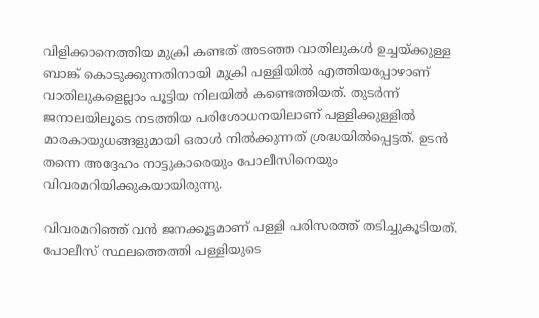വിളിക്കാനെത്തിയ മുക്രി കണ്ടത് അടഞ്ഞ വാതിലുകള്‍ ഉച്ചയ്ക്കുള്ള ബാങ്ക് കൊടുക്കുന്നതിനായി മുക്രി പള്ളിയില്‍ എത്തിയപ്പോഴാണ് വാതിലുകളെല്ലാം പൂട്ടിയ നിലയില്‍ കണ്ടെത്തിയത്. തുടര്‍ന്ന് ജനാലയിലൂടെ നടത്തിയ പരിശോധനയിലാണ് പള്ളിക്കുള്ളില്‍ മാരകായുധങ്ങളുമായി ഒരാള്‍ നില്‍ക്കുന്നത് ശ്രദ്ധയില്‍പ്പെട്ടത്. ഉടന്‍ തന്നെ അദ്ദേഹം നാട്ടുകാരെയും പോലീസിനെയും വിവരമറിയിക്കുകയായിരുന്നു.

വിവരമറിഞ്ഞ് വന്‍ ജനക്കൂട്ടമാണ് പള്ളി പരിസരത്ത് തടിച്ചുകൂടിയത്. പോലീസ് സ്ഥലത്തെത്തി പള്ളിയുടെ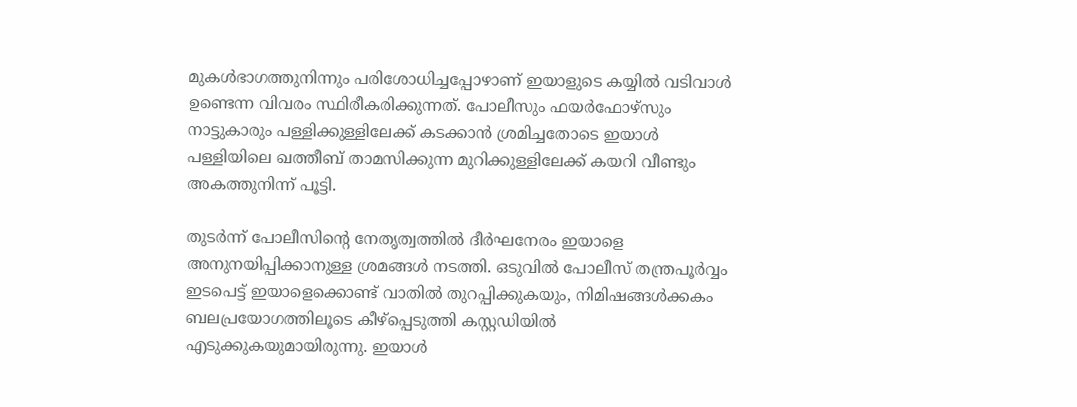മുകള്‍ഭാഗത്തുനിന്നും പരിശോധിച്ചപ്പോഴാണ് ഇയാളുടെ കയ്യില്‍ വടിവാള്‍ ഉണ്ടെന്ന വിവരം സ്ഥിരീകരിക്കുന്നത്. പോലീസും ഫയര്‍ഫോഴ്‌സും നാട്ടുകാരും പള്ളിക്കുള്ളിലേക്ക് കടക്കാന്‍ ശ്രമിച്ചതോടെ ഇയാള്‍ പള്ളിയിലെ ഖത്തീബ് താമസിക്കുന്ന മുറിക്കുള്ളിലേക്ക് കയറി വീണ്ടും അകത്തുനിന്ന് പൂട്ടി.

തുടര്‍ന്ന് പോലീസിന്റെ നേതൃത്വത്തില്‍ ദീര്‍ഘനേരം ഇയാളെ അനുനയിപ്പിക്കാനുള്ള ശ്രമങ്ങള്‍ നടത്തി. ഒടുവില്‍ പോലീസ് തന്ത്രപൂര്‍വ്വം ഇടപെട്ട് ഇയാളെക്കൊണ്ട് വാതില്‍ തുറപ്പിക്കുകയും, നിമിഷങ്ങള്‍ക്കകം ബലപ്രയോഗത്തിലൂടെ കീഴ്‌പ്പെടുത്തി കസ്റ്റഡിയില്‍ എടുക്കുകയുമായിരുന്നു. ഇയാള്‍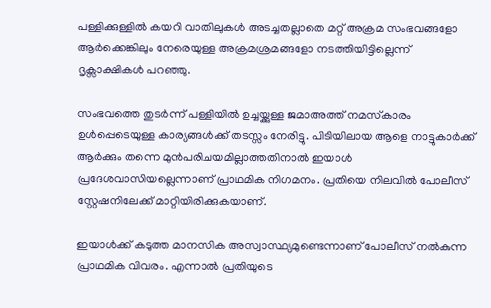പള്ളിക്കുള്ളില്‍ കയറി വാതിലുകള്‍ അടച്ചതല്ലാതെ മറ്റ് അക്രമ സംഭവങ്ങളോ ആര്‍ക്കെങ്കിലും നേരെയുള്ള അക്രമശ്രമങ്ങളോ നടത്തിയിട്ടില്ലെന്ന് ദൃക്സാക്ഷികള്‍ പറഞ്ഞു.

സംഭവത്തെ തുടര്‍ന്ന് പള്ളിയില്‍ ഉച്ചയ്ക്കുള്ള ജമാഅത്ത് നമസ്‌കാരം ഉള്‍പ്പെടെയുള്ള കാര്യങ്ങള്‍ക്ക് തടസ്സം നേരിട്ടു. പിടിയിലായ ആളെ നാട്ടുകാര്‍ക്ക് ആര്‍ക്കും തന്നെ മുന്‍പരിചയമില്ലാത്തതിനാല്‍ ഇയാള്‍ പ്രദേശവാസിയല്ലെന്നാണ് പ്രാഥമിക നിഗമനം. പ്രതിയെ നിലവില്‍ പോലീസ് സ്റ്റേഷനിലേക്ക് മാറ്റിയിരിക്കുകയാണ്.

ഇയാള്‍ക്ക് കടുത്ത മാനസിക അസ്വാസ്ഥ്യമുണ്ടെന്നാണ് പോലീസ് നല്‍കുന്ന പ്രാഥമിക വിവരം. എന്നാല്‍ പ്രതിയുടെ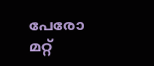പേരോ മറ്റ്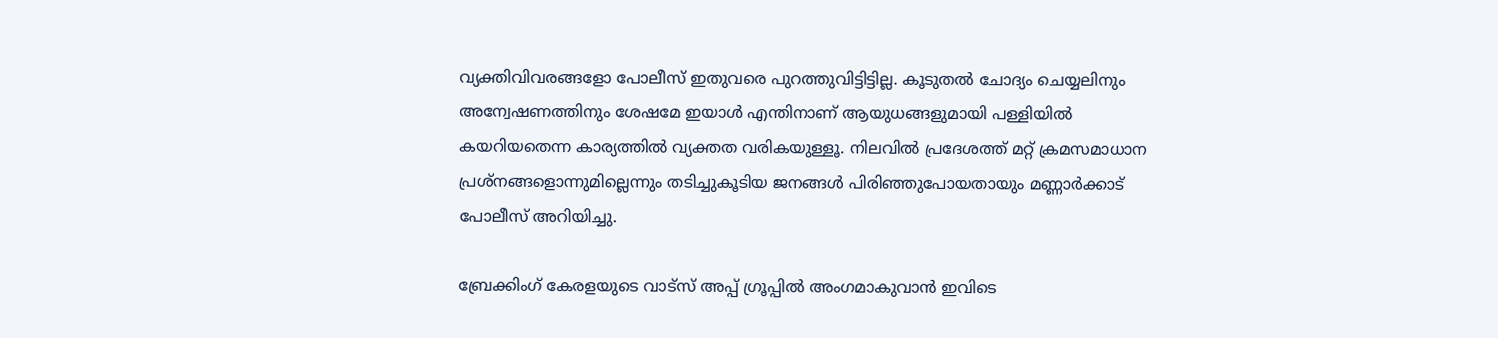വ്യക്തിവിവരങ്ങളോ പോലീസ് ഇതുവരെ പുറത്തുവിട്ടിട്ടില്ല. കൂടുതല്‍ ചോദ്യം ചെയ്യലിനും അന്വേഷണത്തിനും ശേഷമേ ഇയാള്‍ എന്തിനാണ് ആയുധങ്ങളുമായി പള്ളിയില്‍ കയറിയതെന്ന കാര്യത്തില്‍ വ്യക്തത വരികയുള്ളൂ. നിലവില്‍ പ്രദേശത്ത് മറ്റ് ക്രമസമാധാന പ്രശ്‌നങ്ങളൊന്നുമില്ലെന്നും തടിച്ചുകൂടിയ ജനങ്ങള്‍ പിരിഞ്ഞുപോയതായും മണ്ണാര്‍ക്കാട് പോലീസ് അറിയിച്ചു.

ബ്രേക്കിംഗ് കേരളയുടെ വാട്സ് അപ്പ് ഗ്രൂപ്പിൽ അംഗമാകുവാൻ ഇവിടെ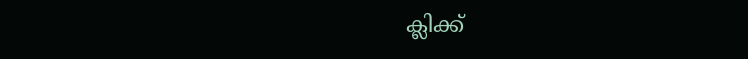ക്ലിക്ക്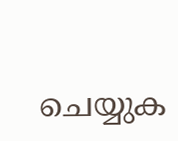ചെയ്യുക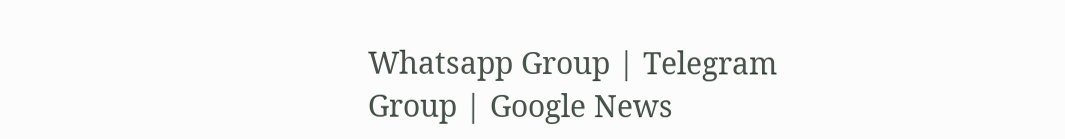Whatsapp Group | Telegram Group | Google News